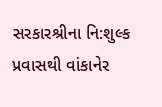સરકારશ્રીના નિ:શુલ્ક પ્રવાસથી વાંકાનેર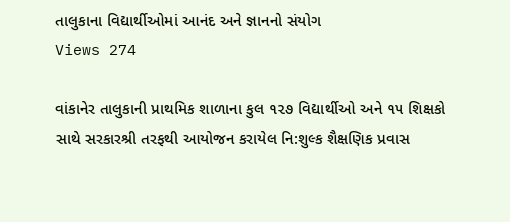તાલુકાના વિદ્યાર્થીઓમાં આનંદ અને જ્ઞાનનો સંયોગ
Views 274

વાંકાનેર તાલુકાની પ્રાથમિક શાળાના કુલ ૧૨૭ વિદ્યાર્થીઓ અને ૧૫ શિક્ષકો સાથે સરકારશ્રી તરફથી આયોજન કરાયેલ નિ:શુલ્ક શૈક્ષણિક પ્રવાસ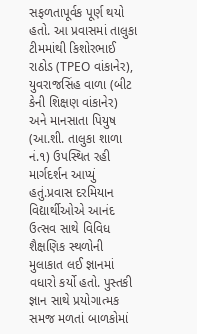સફળતાપૂર્વક પૂર્ણ થયો હતો. આ પ્રવાસમાં તાલુકા ટીમમાંથી કિશોરભાઈ રાઠોડ (TPEO વાંકાનેર), યુવરાજસિંહ વાળા (બીટ કેની શિક્ષણ વાંકાનેર) અને માનસાતા પિયુષ (આ.શી. તાલુકા શાળા નં.૧) ઉપસ્થિત રહી માર્ગદર્શન આપ્યું હતું.પ્રવાસ દરમિયાન વિદ્યાર્થીઓએ આનંદ ઉત્સવ સાથે વિવિધ શૈક્ષણિક સ્થળોની મુલાકાત લઈ જ્ઞાનમાં વધારો કર્યો હતો. પુસ્તકી જ્ઞાન સાથે પ્રયોગાત્મક સમજ મળતાં બાળકોમાં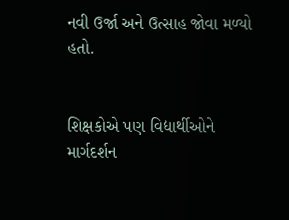નવી ઉર્જા અને ઉત્સાહ જોવા મળ્યો હતો.


શિક્ષકોએ પણ વિદ્યાર્થીઓને માર્ગદર્શન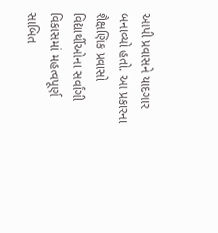આપી પ્રવાસને યાદગાર બનાવ્યો હતો. આ પ્રકારના શૈક્ષણિક પ્રવાસો વિદ્યાર્થીઓના સર્વાંગી વિકાસમાં મહત્વપૂર્ણ સાબિત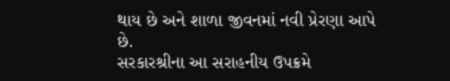થાય છે અને શાળા જીવનમાં નવી પ્રેરણા આપે છે.
સરકારશ્રીના આ સરાહનીય ઉપક્રમે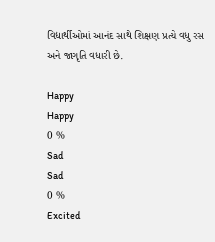વિદ્યાર્થીઓમાં આનંદ સાથે શિક્ષણ પ્રત્યે વધુ રસ અને જાગૃતિ વધારી છે.

Happy
Happy
0 %
Sad
Sad
0 %
Excited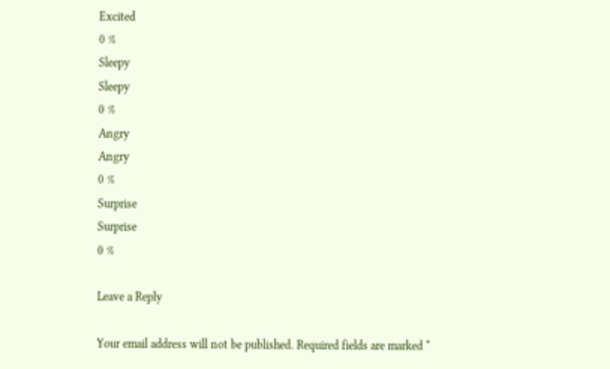Excited
0 %
Sleepy
Sleepy
0 %
Angry
Angry
0 %
Surprise
Surprise
0 %

Leave a Reply

Your email address will not be published. Required fields are marked *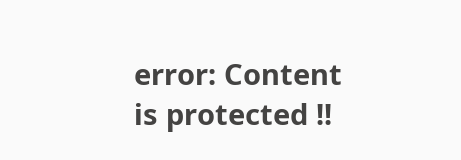error: Content is protected !!